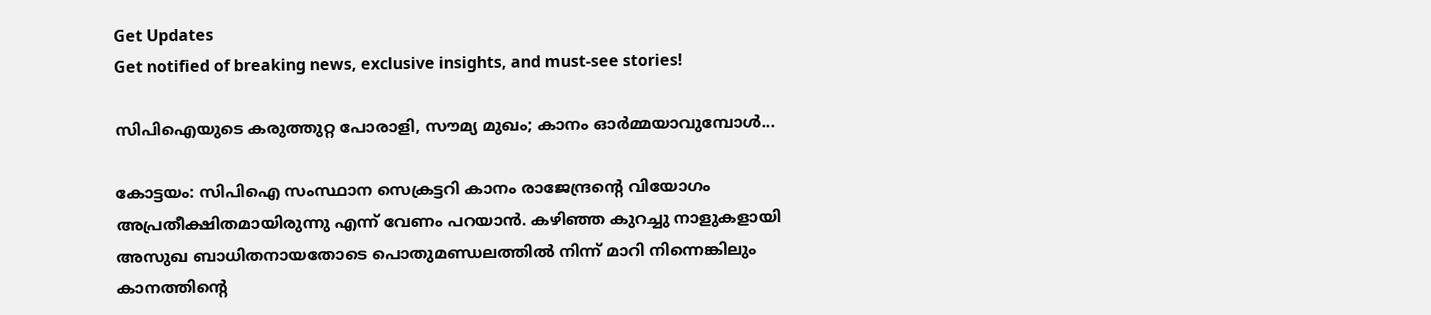Get Updates
Get notified of breaking news, exclusive insights, and must-see stories!

സിപിഐയുടെ കരുത്തുറ്റ പോരാളി, സൗമ്യ മുഖം; കാനം ഓർമ്മയാവുമ്പോൾ...

കോട്ടയം: സിപിഐ സംസ്ഥാന സെക്രട്ടറി കാനം രാജേന്ദ്രന്റെ വിയോഗം അപ്രതീക്ഷിതമായിരുന്നു എന്ന് വേണം പറയാൻ. കഴിഞ്ഞ കുറച്ചു നാളുകളായി അസുഖ ബാധിതനായതോടെ പൊതുമണ്ഡലത്തിൽ നിന്ന് മാറി നിന്നെങ്കിലും കാനത്തിന്റെ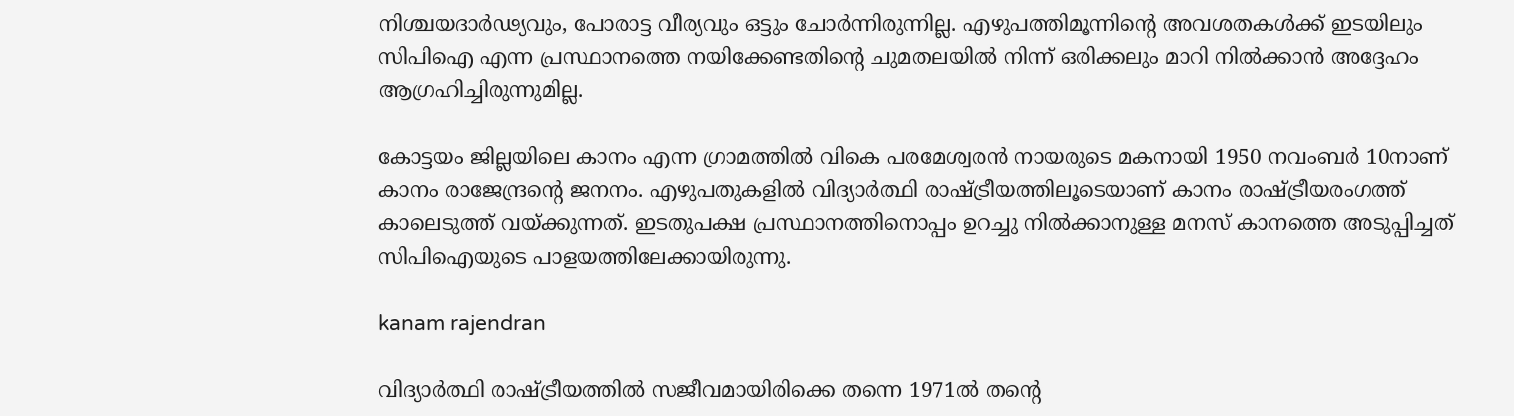നിശ്ചയദാർഢ്യവും, പോരാട്ട വീര്യവും ഒട്ടും ചോർന്നിരുന്നില്ല. എഴുപത്തിമൂന്നിന്റെ അവശതകൾക്ക് ഇടയിലും സിപിഐ എന്ന പ്രസ്ഥാനത്തെ നയിക്കേണ്ടതിന്റെ ചുമതലയിൽ നിന്ന് ഒരിക്കലും മാറി നിൽക്കാൻ അദ്ദേഹം ആഗ്രഹിച്ചിരുന്നുമില്ല.

കോട്ടയം ജില്ലയിലെ കാനം എന്ന ഗ്രാമത്തിൽ വികെ പരമേശ്വരൻ നായരുടെ മകനായി 1950 നവംബർ 10നാണ് കാനം രാജേന്ദ്രന്റെ ജനനം. എഴുപതുകളിൽ വിദ്യാർത്ഥി രാഷ്ട്രീയത്തിലൂടെയാണ് കാനം രാഷ്ട്രീയരംഗത്ത് കാലെടുത്ത് വയ്ക്കുന്നത്. ഇടതുപക്ഷ പ്രസ്ഥാനത്തിനൊപ്പം ഉറച്ചു നിൽക്കാനുള്ള മനസ് കാനത്തെ അടുപ്പിച്ചത് സിപിഐയുടെ പാളയത്തിലേക്കായിരുന്നു.

kanam rajendran

വിദ്യാർത്ഥി രാഷ്ട്രീയത്തിൽ സജീവമായിരിക്കെ തന്നെ 1971ല്‍ തന്റെ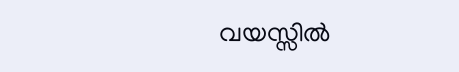വയസ്സില്‍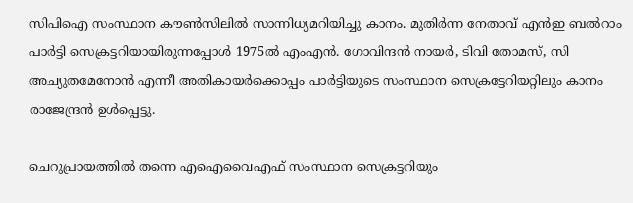സിപിഐ സംസ്ഥാന കൗണ്‍സിലില്‍ സാന്നിധ്യമറിയിച്ചു കാനം. മുതിർന്ന നേതാവ് എന്‍ഇ ബല്‍റാം പാര്‍ട്ടി സെക്രട്ടറിയായിരുന്നപ്പോള്‍ 1975ല്‍ എംഎന്‍. ഗോവിന്ദന്‍ നായര്‍, ടിവി തോമസ്, സി അച്യുതമേനോന്‍ എന്നീ അതികായർക്കൊപ്പം പാര്‍ട്ടിയുടെ സംസ്ഥാന സെക്രട്ടേറിയറ്റിലും കാനം രാജേന്ദ്രൻ ഉള്‍പ്പെട്ടു.

ചെറുപ്രായത്തിൽ തന്നെ എഐവൈഎഫ് സംസ്ഥാന സെക്രട്ടറിയും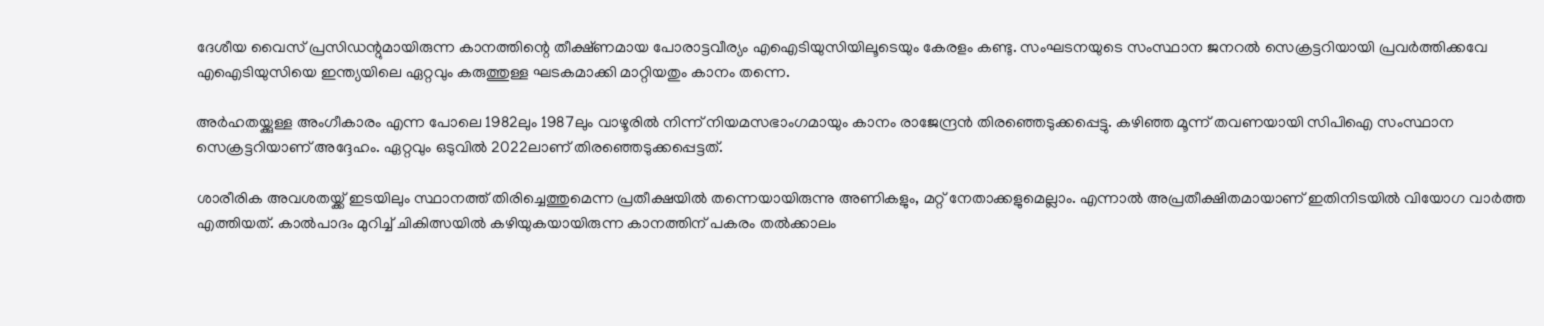ദേശീയ വൈസ് പ്രസിഡന്റുമായിരുന്ന കാനത്തിന്റെ തീക്ഷ്‌ണമായ പോരാട്ടവീര്യം എഐടിയുസിയിലൂടെയും കേരളം കണ്ടു. സംഘടനയുടെ സംസ്ഥാന ജനറല്‍ സെക്രട്ടറിയായി പ്രവർത്തിക്കവേ എഐടിയുസിയെ ഇന്ത്യയിലെ ഏറ്റവും കരുത്തുള്ള ഘടകമാക്കി മാറ്റിയതും കാനം തന്നെ.

അർഹതയ്ക്കുള്ള അംഗീകാരം എന്ന പോലെ 1982ലും 1987ലും വാഴൂരിൽ നിന്ന് നിയമസഭാംഗമായും കാനം രാജേന്ദ്രൻ തിരഞ്ഞെടുക്കപ്പെട്ടു. കഴിഞ്ഞ മൂന്ന് തവണയായി സിപിഐ സംസ്ഥാന സെക്രട്ടറിയാണ് അദ്ദേഹം. ഏറ്റവും ഒടുവിൽ 2022ലാണ് തിരഞ്ഞെടുക്കപ്പെട്ടത്.

ശാരീരിക അവശതയ്ക്ക് ഇടയിലും സ്ഥാനത്ത് തിരിച്ചെത്തുമെന്ന പ്രതീക്ഷയിൽ തന്നെയായിരുന്നു അണികളും, മറ്റ് നേതാക്കളുമെല്ലാം. എന്നാൽ അപ്രതീക്ഷിതമായാണ് ഇതിനിടയിൽ വിയോഗ വാർത്ത എത്തിയത്. കാൽപാദം മുറിച്ച് ചികിത്സയിൽ കഴിയുകയായിരുന്ന കാനത്തിന് പകരം തൽക്കാലം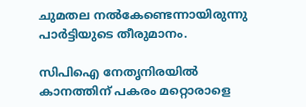ചുമതല നൽകേണ്ടെന്നായിരുന്നു പാർട്ടിയുടെ തീരുമാനം.

സിപിഐ നേതൃനിരയിൽ കാനത്തിന് പകരം മറ്റൊരാളെ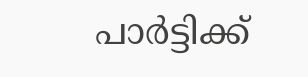പാർട്ടിക്ക്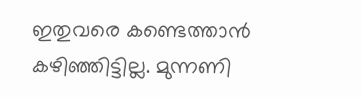ഇതുവരെ കണ്ടെത്താൻ കഴിഞ്ഞിട്ടില്ല. മുന്നണി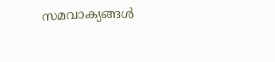സമവാക്യങ്ങൾ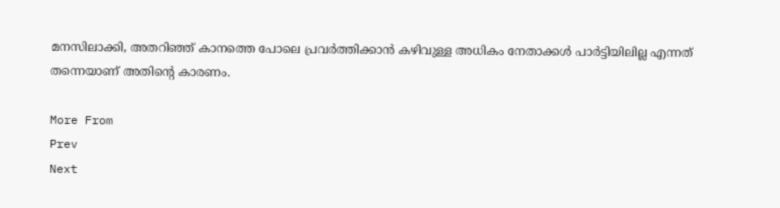മനസിലാക്കി, അതറിഞ്ഞ് കാനത്തെ പോലെ പ്രവർത്തിക്കാൻ കഴിവുള്ള അധികം നേതാക്കൾ പാർട്ടിയിലില്ല എന്നത് തന്നെയാണ് അതിന്റെ കാരണം.

More From
Prev
Next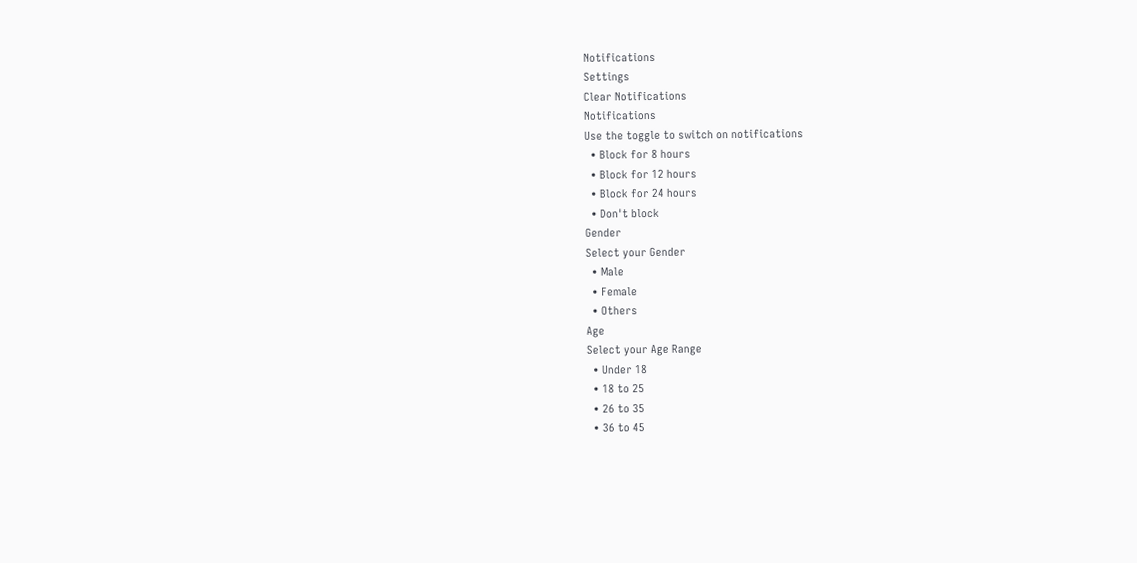Notifications
Settings
Clear Notifications
Notifications
Use the toggle to switch on notifications
  • Block for 8 hours
  • Block for 12 hours
  • Block for 24 hours
  • Don't block
Gender
Select your Gender
  • Male
  • Female
  • Others
Age
Select your Age Range
  • Under 18
  • 18 to 25
  • 26 to 35
  • 36 to 45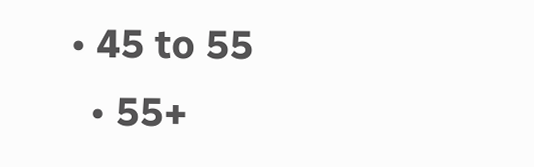• 45 to 55
  • 55+